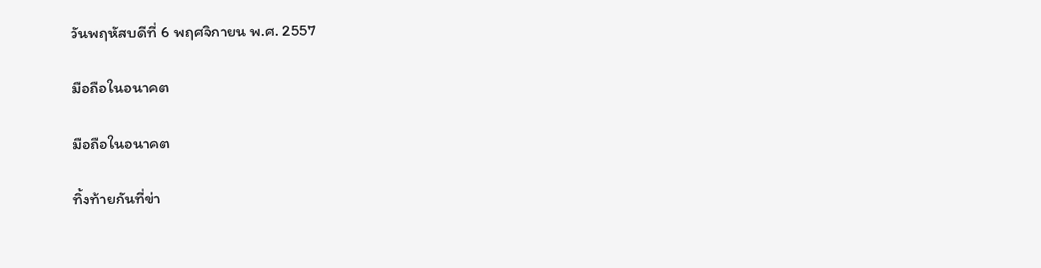วันพฤหัสบดีที่ 6 พฤศจิกายน พ.ศ. 2557

มือถือในอนาคต

มือถือในอนาคต

ทิ้งท้ายกันที่ข่า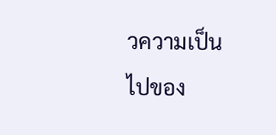วความเป็นไปของ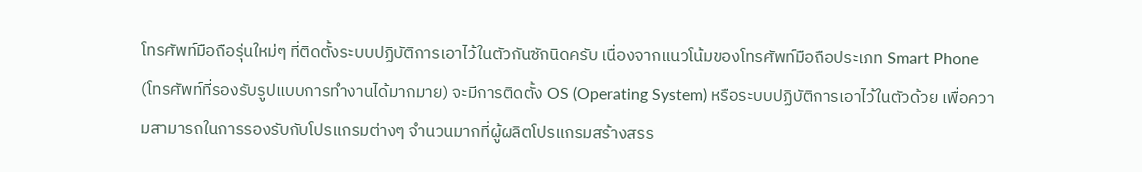โทรศัพท์มือถือรุ่นใหม่ๆ ที่ติดตั้งระบบปฏิบัติการเอาไว้ในตัวกันซักนิดครับ เนื่องจากแนวโน้มของโทรศัพท์มือถือประเภท Smart Phone (โทรศัพท์ที่รองรับรูปแบบการทำงานได้มากมาย) จะมีการติดตั้ง OS (Operating System) หรือระบบปฏิบัติการเอาไว้ในตัวด้วย เพื่อความสามารถในการรองรับกับโปรแกรมต่างๆ จำนวนมากที่ผู้ผลิตโปรแกรมสร้างสรร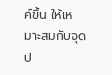ค์ขึ้น ให้เหมาะสมกับจุดป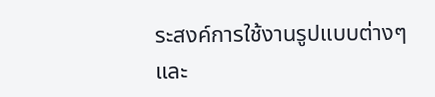ระสงค์การใช้งานรูปแบบต่างๆ และ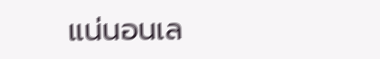แน่นอนเล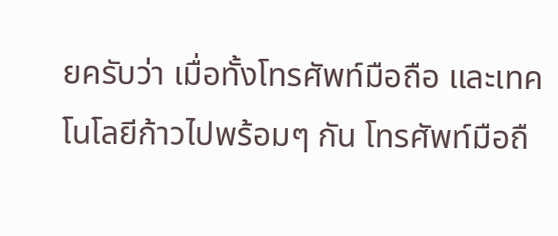ยครับว่า เมื่อทั้งโทรศัพท์มือถือ และเทคโนโลยีก้าวไปพร้อมๆ กัน โทรศัพท์มือถื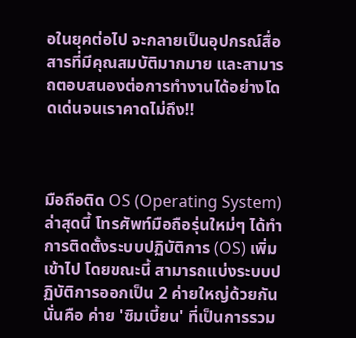อในยุคต่อไป จะกลายเป็นอุปกรณ์สื่อสารที่มีคุณสมบัติมากมาย และสามารถตอบสนองต่อการทำงานได้อย่างโดดเด่นจนเราคาดไม่ถึง!!



มือถือติด OS (Operating System)
ล่าสุดนี้ โทรศัพท์มือถือรุ่นใหม่ๆ ได้ทำการติดตั้งระบบปฏิบัติการ (OS) เพิ่มเข้าไป โดยขณะนี้ สามารถแบ่งระบบปฏิบัติการออกเป็น 2 ค่ายใหญ่ด้วยกัน นั่นคือ ค่าย 'ซิมเบี้ยน' ที่เป็นการรวม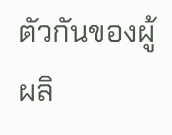ตัวกันของผู้ผลิ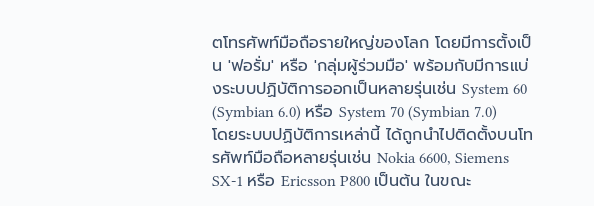ตโทรศัพท์มือถือรายใหญ่ของโลก โดยมีการตั้งเป็น 'ฟอรั่ม' หรือ 'กลุ่มผู้ร่วมมือ' พร้อมกับมีการแบ่งระบบปฏิบัติการออกเป็นหลายรุ่นเช่น System 60 (Symbian 6.0) หรือ System 70 (Symbian 7.0) โดยระบบปฏิบัติการเหล่านี้ ได้ถูกนำไปติดตั้งบนโทรศัพท์มือถือหลายรุ่นเช่น Nokia 6600, Siemens SX-1 หรือ Ericsson P800 เป็นต้น ในขณะ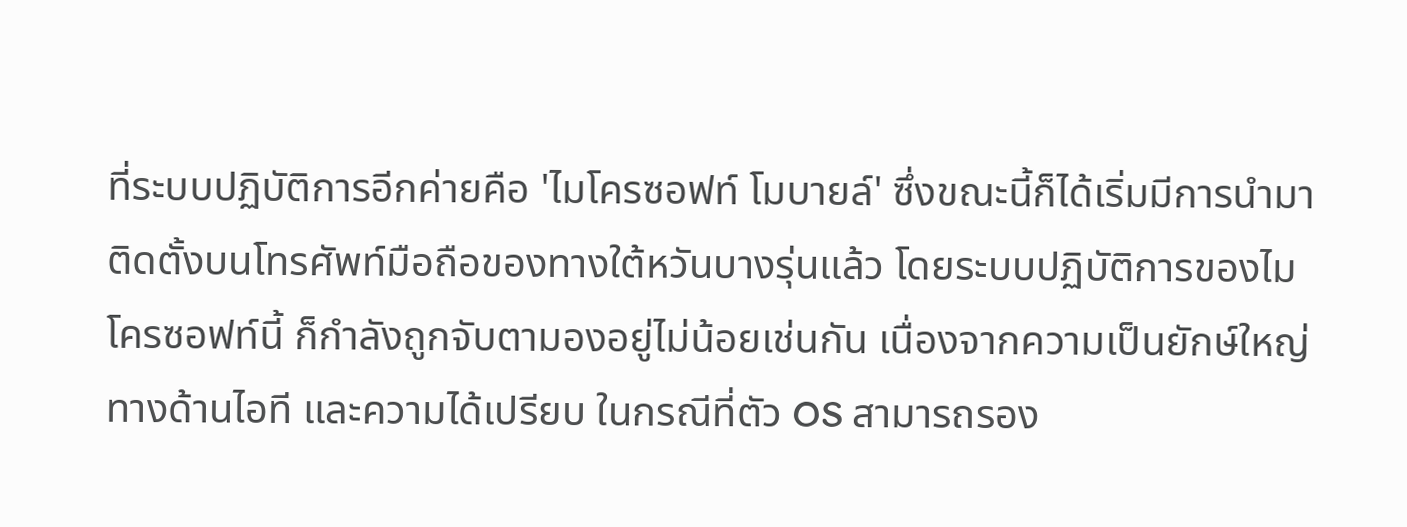ที่ระบบปฏิบัติการอีกค่ายคือ 'ไมโครซอฟท์ โมบายล์' ซึ่งขณะนี้ก็ได้เริ่มมีการนำมาติดตั้งบนโทรศัพท์มือถือของทางใต้หวันบางรุ่นแล้ว โดยระบบปฏิบัติการของไมโครซอฟท์นี้ ก็กำลังถูกจับตามองอยู่ไม่น้อยเช่นกัน เนื่องจากความเป็นยักษ์ใหญ่ทางด้านไอที และความได้เปรียบ ในกรณีที่ตัว OS สามารถรอง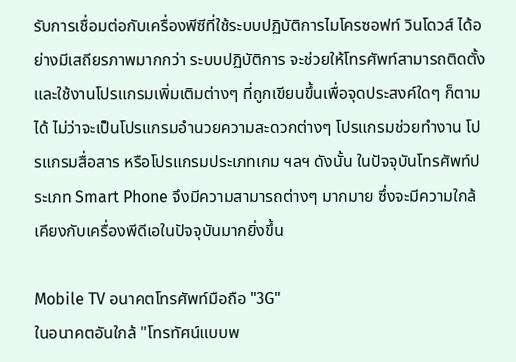รับการเชื่อมต่อกับเครื่องพีซีที่ใช้ระบบปฏิบัติการไมโครซอฟท์ วินโดวส์ ได้อย่างมีเสถียรภาพมากกว่า ระบบปฏิบัติการ จะช่วยให้โทรศัพท์สามารถติดตั้งและใช้งานโปรแกรมเพิ่มเติมต่างๆ ที่ถูกเขียนขึ้นเพื่อจุดประสงค์ใดๆ ก็ตามได้ ไม่ว่าจะเป็นโปรแกรมอำนวยความสะดวกต่างๆ โปรแกรมช่วยทำงาน โปรแกรมสื่อสาร หรือโปรแกรมประเภทเกม ฯลฯ ดังนั้น ในปัจจุบันโทรศัพท์ประเภท Smart Phone จึงมีความสามารถต่างๆ มากมาย ซึ่งจะมีความใกล้เคียงกับเครื่องพีดีเอในปัจจุบันมากยิ่งขึ้น

Mobile TV อนาคตโทรศัพท์มือถือ "3G"
ในอนาคตอันใกล้ "โทรทัศน์แบบพ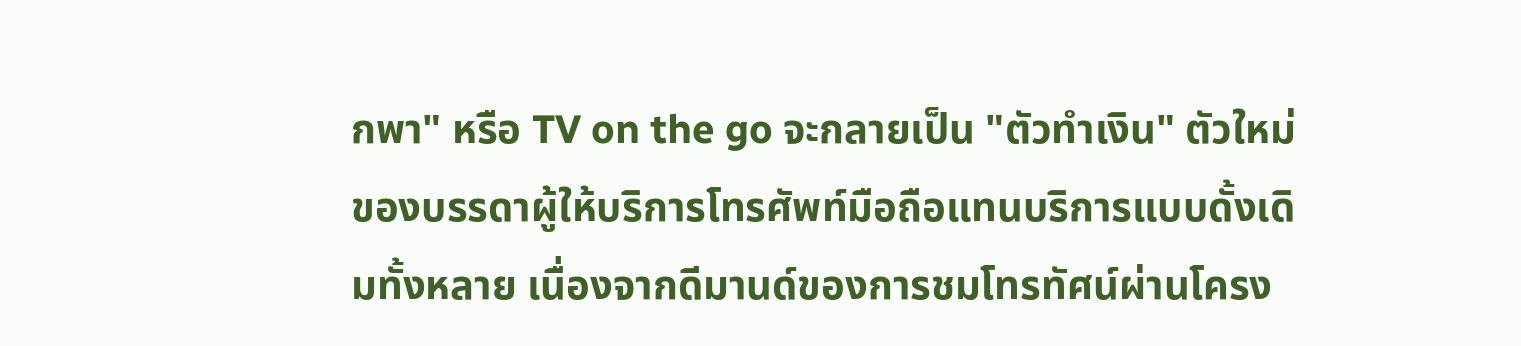กพา" หรือ TV on the go จะกลายเป็น "ตัวทำเงิน" ตัวใหม่ของบรรดาผู้ให้บริการโทรศัพท์มือถือแทนบริการแบบดั้งเดิมทั้งหลาย เนื่องจากดีมานด์ของการชมโทรทัศน์ผ่านโครง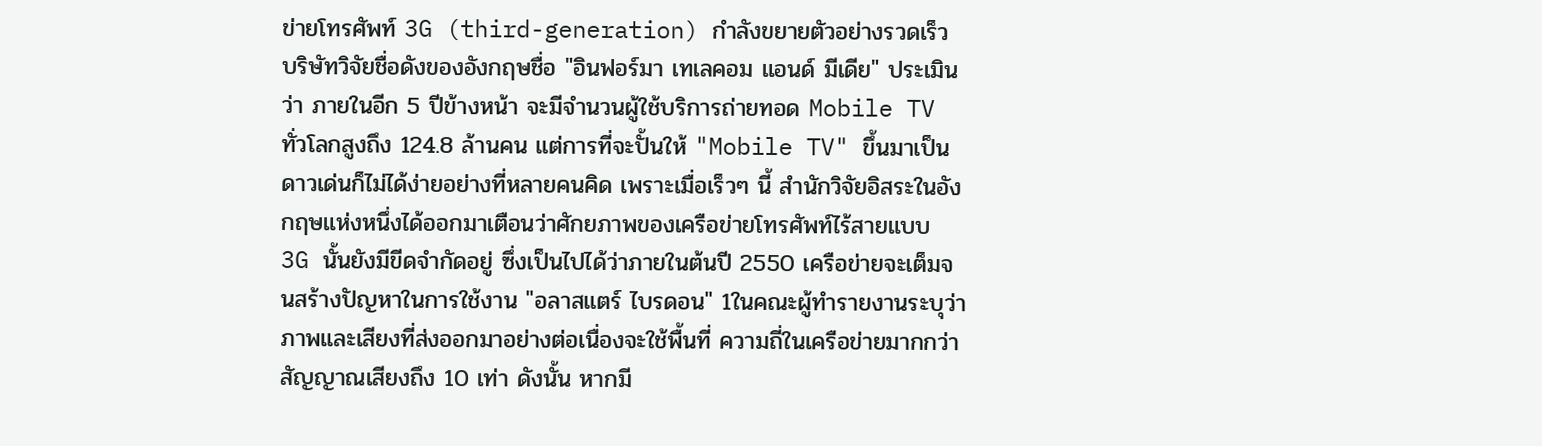ข่ายโทรศัพท์ 3G (third-generation) กำลังขยายตัวอย่างรวดเร็ว บริษัทวิจัยชื่อดังของอังกฤษชื่อ "อินฟอร์มา เทเลคอม แอนด์ มีเดีย" ประเมินว่า ภายในอีก 5 ปีข้างหน้า จะมีจำนวนผู้ใช้บริการถ่ายทอด Mobile TV ทั่วโลกสูงถึง 124.8 ล้านคน แต่การที่จะปั้นให้ "Mobile TV" ขึ้นมาเป็นดาวเด่นก็ไม่ได้ง่ายอย่างที่หลายคนคิด เพราะเมื่อเร็วๆ นี้ สำนักวิจัยอิสระในอังกฤษแห่งหนึ่งได้ออกมาเตือนว่าศักยภาพของเครือข่ายโทรศัพท์ไร้สายแบบ 3G นั้นยังมีขีดจำกัดอยู่ ซึ่งเป็นไปได้ว่าภายในต้นปี 2550 เครือข่ายจะเต็มจนสร้างปัญหาในการใช้งาน "อลาสแตร์ ไบรดอน" 1ในคณะผู้ทำรายงานระบุว่า ภาพและเสียงที่ส่งออกมาอย่างต่อเนื่องจะใช้พื้นที่ ความถี่ในเครือข่ายมากกว่าสัญญาณเสียงถึง 10 เท่า ดังนั้น หากมี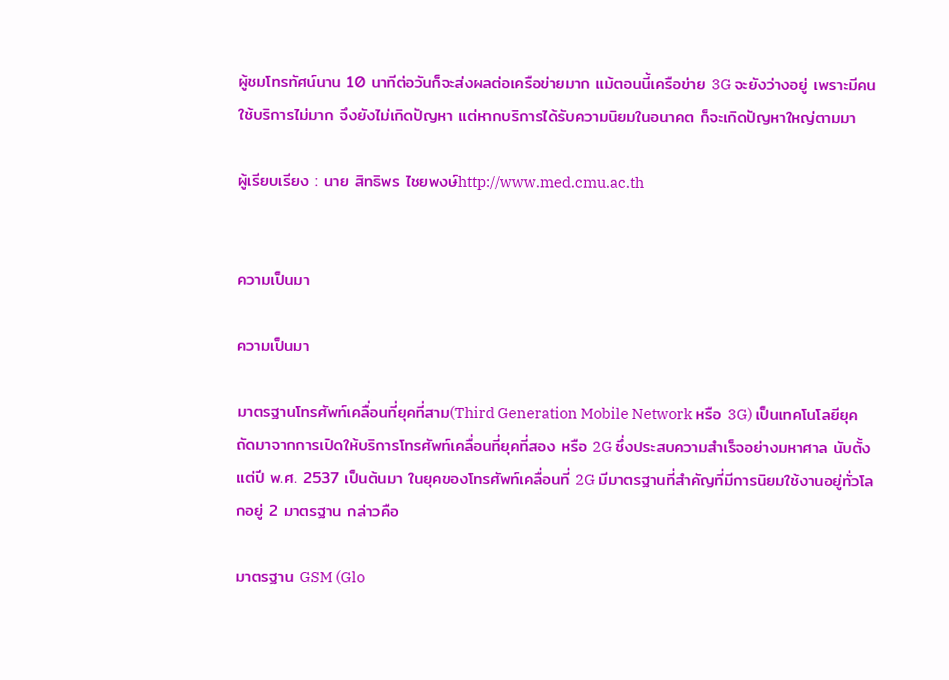ผู้ชมโทรทัศน์นาน 10 นาทีต่อวันก็จะส่งผลต่อเครือข่ายมาก แม้ตอนนี้เครือข่าย 3G จะยังว่างอยู่ เพราะมีคนใช้บริการไม่มาก จึงยังไม่เกิดปัญหา แต่หากบริการได้รับความนิยมในอนาคต ก็จะเกิดปัญหาใหญ่ตามมา

ผู้เรียบเรียง : นาย สิทธิพร ไชยพงษ์http://www.med.cmu.ac.th


ความเป็นมา

ความเป็นมา

มาตรฐานโทรศัพท์เคลื่อนที่ยุคที่สาม(Third Generation Mobile Network หรือ 3G) เป็นเทคโนโลยียุคถัดมาจากการเปิดให้บริการโทรศัพท์เคลื่อนที่ยุคที่สอง หรือ 2G ซึ่งประสบความสำเร็จอย่างมหาศาล นับตั้งแต่ปี พ.ศ. 2537 เป็นต้นมา ในยุคของโทรศัพท์เคลื่อนที่ 2G มีมาตรฐานที่สำคัญที่มีการนิยมใช้งานอยู่ทั่วโลกอยู่ 2 มาตรฐาน กล่าวคือ

มาตรฐาน GSM (Glo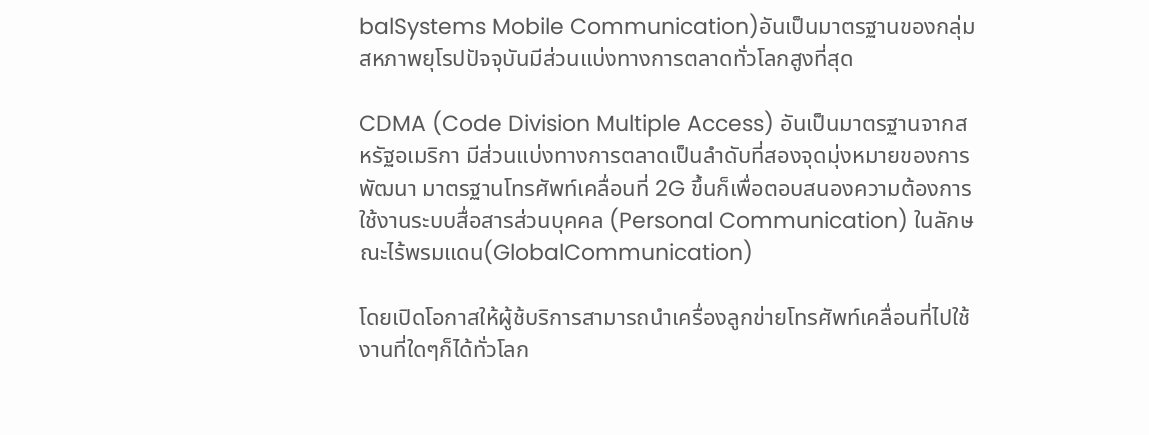balSystems Mobile Communication)อันเป็นมาตรฐานของกลุ่มสหภาพยุโรปปัจจุบันมีส่วนแบ่งทางการตลาดทั่วโลกสูงที่สุด

CDMA (Code Division Multiple Access) อันเป็นมาตรฐานจากสหรัฐอเมริกา มีส่วนแบ่งทางการตลาดเป็นลำดับที่สองจุดมุ่งหมายของการพัฒนา มาตรฐานโทรศัพท์เคลื่อนที่ 2G ขึ้นก็เพื่อตอบสนองความต้องการใช้งานระบบสื่อสารส่วนบุคคล (Personal Communication) ในลักษณะไร้พรมแดน(GlobalCommunication)

โดยเปิดโอกาสให้ผู้ช้บริการสามารถนำเครื่องลูกข่ายโทรศัพท์เคลื่อนที่ไปใช้งานที่ใดๆก็ได้ทั่วโลก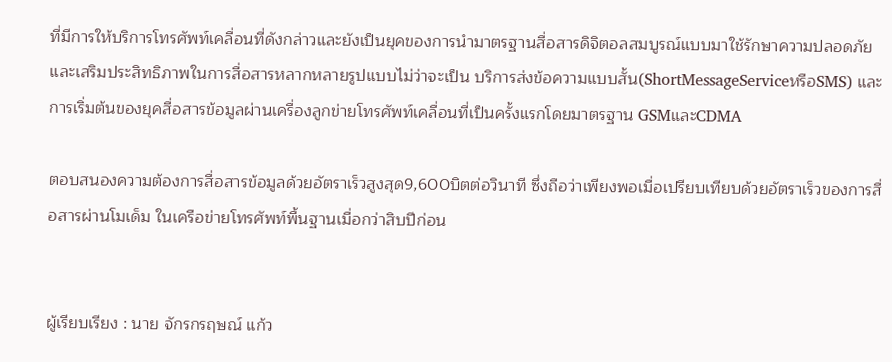ที่มีการให้บริการโทรศัพท์เคลื่อนที่ดังกล่าวและยังเป็นยุคของการนำมาตรฐานสื่อสารดิจิตอลสมบูรณ์แบบมาใช้รักษาความปลอดภัยและเสริมประสิทธิภาพในการสื่อสารหลากหลายรูปแบบไม่ว่าจะเป็น บริการส่งข้อความแบบสั้น(ShortMessageServiceหรือSMS) และการเริ่มต้นของยุคสื่อสารข้อมูลผ่านเครื่องลูกข่ายโทรศัพท์เคลื่อนที่เป็นครั้งแรกโดยมาตรฐาน GSMและCDMA

ตอบสนองความต้องการสื่อสารข้อมูลด้วยอัตราเร็วสูงสุด9,600บิตต่อวินาที ซึ่งถือว่าเพียงพอเมื่อเปรียบเทียบด้วยอัตราเร็วของการสื่อสารผ่านโมเด็ม ในเครือข่ายโทรศัพท์พื้นฐานเมื่อกว่าสิบปีก่อน


ผู้เรียบเรียง : นาย จักรกรฤษณ์ แก้ว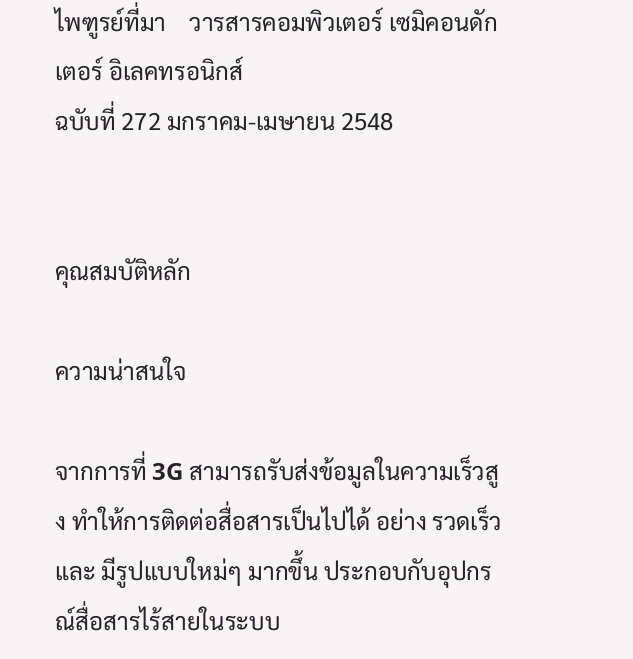ไพฑูรย์ที่มา    วารสารคอมพิวเตอร์ เซมิคอนดักเตอร์ อิเลคทรอนิกส์
ฉบับที่ 272 มกราคม-เมษายน 2548


คุณสมบัติหลัก

ความน่าสนใจ

จากการที่ 3G สามารถรับส่งข้อมูลในความเร็วสูง ทำให้การติดต่อสื่อสารเป็นไปได้ อย่าง รวดเร็ว และ มีรูปแบบใหม่ๆ มากขึ้น ประกอบกับอุปกรณ์สื่อสารไร้สายในระบบ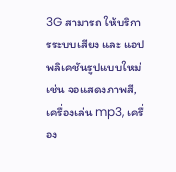3G สามารถ ให้บริการระบบเสียง และ แอปพลิเคชันรูปแบบใหม่ เช่น จอแสดงภาพสี, เครื่องเล่น mp3, เครื่อง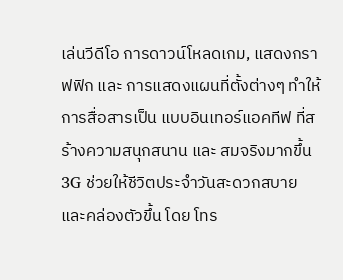เล่นวีดีโอ การดาวน์โหลดเกม, แสดงกราฟฟิก และ การแสดงแผนที่ตั้งต่างๆ ทำให้การสื่อสารเป็น แบบอินเทอร์แอคทีฟ ที่สร้างความสนุกสนาน และ สมจริงมากขึ้น 3G ช่วยให้ชีวิตประจำวันสะดวกสบายและคล่องตัวขึ้น โดย โทร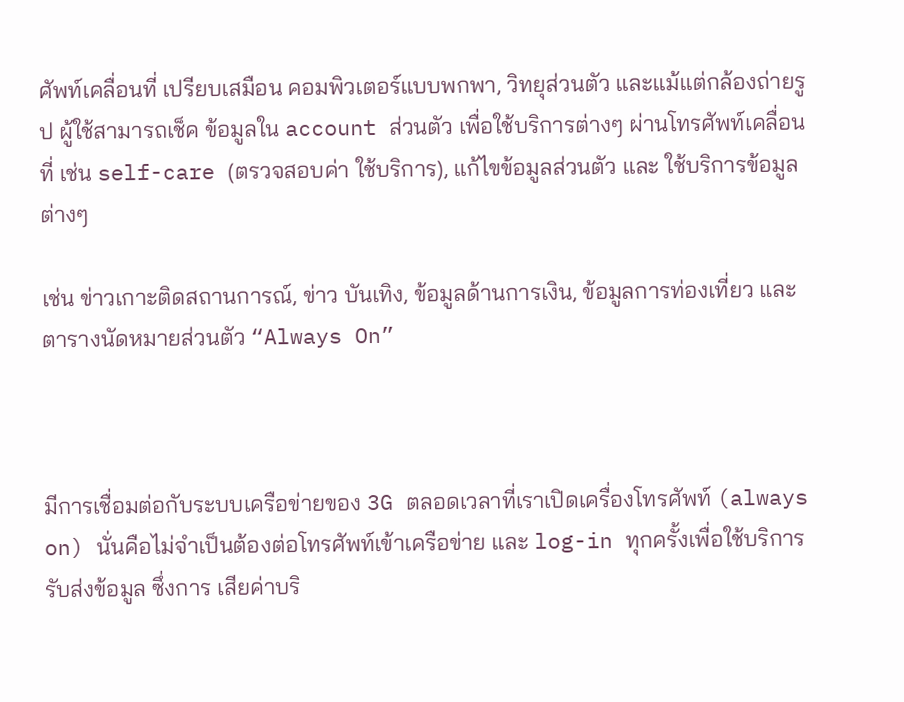ศัพท์เคลื่อนที่ เปรียบเสมือน คอมพิวเตอร์แบบพกพา, วิทยุส่วนตัว และแม้แต่กล้องถ่ายรูป ผู้ใช้สามารถเช็ค ข้อมูลใน account ส่วนตัว เพื่อใช้บริการต่างๆ ผ่านโทรศัพท์เคลื่อนที่ เช่น self-care (ตรวจสอบค่า ใช้บริการ), แก้ไขข้อมูลส่วนตัว และ ใช้บริการข้อมูลต่างๆ

เช่น ข่าวเกาะติดสถานการณ์, ข่าว บันเทิง, ข้อมูลด้านการเงิน, ข้อมูลการท่องเที่ยว และ ตารางนัดหมายส่วนตัว “Always On”



มีการเชื่อมต่อกับระบบเครือข่ายของ 3G ตลอดเวลาที่เราเปิดเครื่องโทรศัพท์ (always on) นั่นคือไม่จำเป็นต้องต่อโทรศัพท์เข้าเครือข่าย และ log-in ทุกครั้งเพื่อใช้บริการรับส่งข้อมูล ซึ่งการ เสียค่าบริ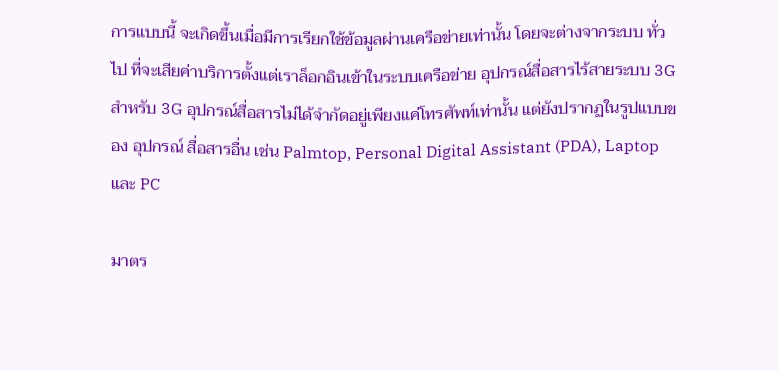การแบบนี้ จะเกิดขึ้นเมื่อมีการเรียกใช้ข้อมูลผ่านเครือข่ายเท่านั้น โดยจะต่างจากระบบ ทั่วไป ที่จะเสียค่าบริการตั้งแต่เราล็อกอินเข้าในระบบเครือข่าย อุปกรณ์สื่อสารไร้สายระบบ 3G สำหรับ 3G อุปกรณ์สื่อสารไม่ได้จำกัดอยู่เพียงแค่โทรศัพท์เท่านั้น แต่ยังปรากฏในรูปแบบของ อุปกรณ์ สื่อสารอื่น เช่น Palmtop, Personal Digital Assistant (PDA), Laptop และ PC

มาตร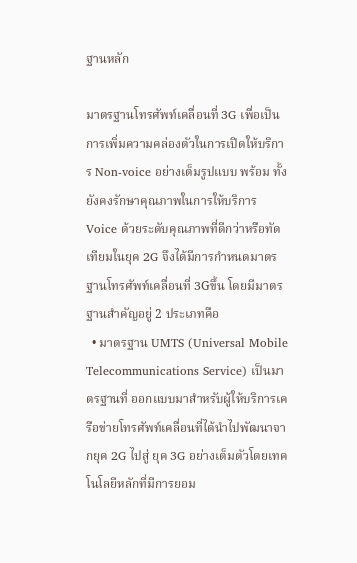ฐานหลัก

มาตรฐานโทรศัพท์เคลื่อนที่ 3G เพื่อเป็นการเพิ่มความคล่องตัวในการเปิดให้บริการ Non-voice อย่างเต็มรูปแบบ พร้อม ทั้งยังคงรักษาคุณภาพในการให้บริการ Voice ด้วยระดับคุณภาพที่ดีกว่าหรือทัดเทียมในยุค 2G จึงได้มีการกำหนดมาตรฐานโทรศัพท์เคลื่อนที่ 3Gขึ้น โดยมีมาตรฐานสำคัญอยู่ 2 ประเภทคือ
  • มาตรฐาน UMTS (Universal Mobile Telecommunications Service) เป็นมาตรฐานที่ ออกแบบมาสำหรับผู้ให้บริการเครือข่ายโทรศัพท์เคลื่อนที่ได้นำไปพัฒนาจากยุค 2G ไปสู่ ยุค 3G อย่างเต็มตัวโดยเทคโนโลยีหลักที่มีการยอม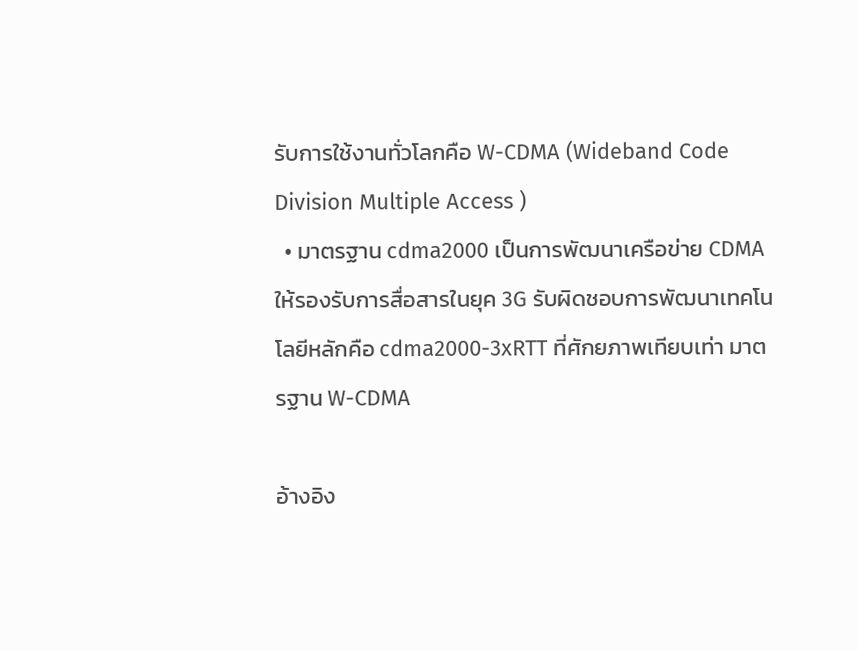รับการใช้งานทั่วโลกคือ W-CDMA (Wideband Code Division Multiple Access )
  • มาตรฐาน cdma2000 เป็นการพัฒนาเครือข่าย CDMA ให้รองรับการสื่อสารในยุค 3G รับผิดชอบการพัฒนาเทคโนโลยีหลักคือ cdma2000-3xRTT ที่ศักยภาพเทียบเท่า มาตรฐาน W-CDMA

อ้างอิง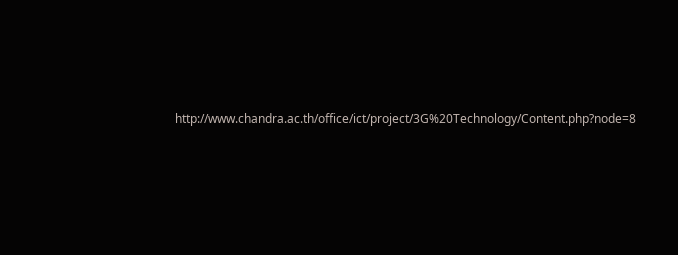http://www.chandra.ac.th/office/ict/project/3G%20Technology/Content.php?node=8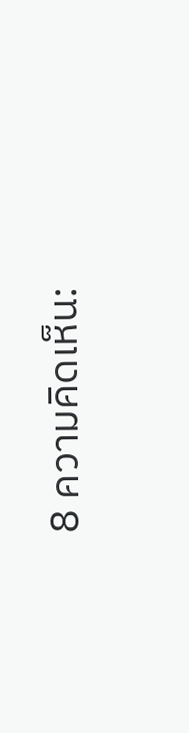8 ความคิดเห็น: